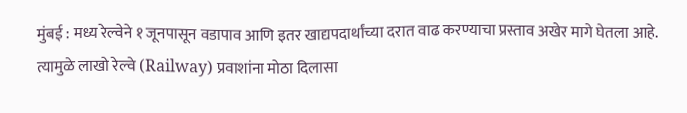मुंबई : मध्य रेल्वेने १ जूनपासून वडापाव आणि इतर खाद्यपदार्थांच्या दरात वाढ करण्याचा प्रस्ताव अखेर मागे घेतला आहे. त्यामुळे लाखो रेल्वे (Railway) प्रवाशांना मोठा दिलासा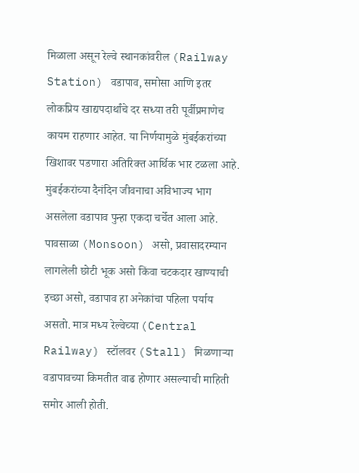मिळाला असून रेल्वे स्थानकांवरील (Railway Station) वडापाव, समोसा आणि इतर लोकप्रिय खाद्यपदार्थांचे दर सध्या तरी पूर्वीप्रमाणेच कायम राहणार आहेत. या निर्णयामुळे मुंबईकरांच्या खिशावर पडणारा अतिरिक्त आर्थिक भार टळला आहे.
मुंबईकरांच्या दैनंदिन जीवनाचा अविभाज्य भाग असलेला वडापाव पुन्हा एकदा चर्चेत आला आहे. पावसाळा (Monsoon) असो, प्रवासादरम्यान लागलेली छोटी भूक असो किंवा चटकदार खाण्याची इच्छा असो, वडापाव हा अनेकांचा पहिला पर्याय असतो. मात्र मध्य रेल्वेच्या (Central Railway) स्टॉलवर (Stall) मिळणाऱ्या वडापावच्या किमतीत वाढ होणार असल्याची माहिती समोर आली होती.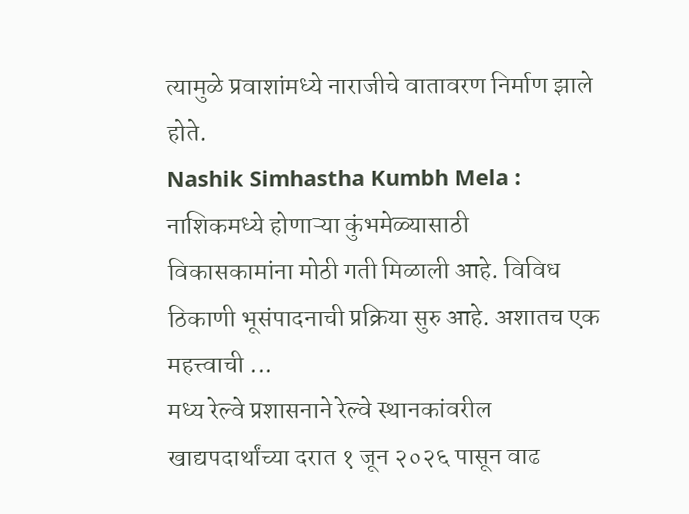त्यामुळे प्रवाशांमध्ये नाराजीचे वातावरण निर्माण झाले होते.
Nashik Simhastha Kumbh Mela : नाशिकमध्ये होणाऱ्या कुंभमेळ्यासाठी विकासकामांना मोठी गती मिळाली आहे. विविध ठिकाणी भूसंपादनाची प्रक्रिया सुरु आहे. अशातच एक महत्त्वाची ...
मध्य रेल्वे प्रशासनाने रेल्वे स्थानकांवरील खाद्यपदार्थांच्या दरात १ जून २०२६ पासून वाढ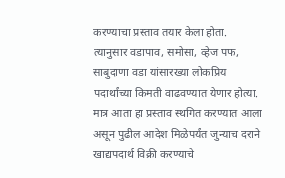करण्याचा प्रस्ताव तयार केला होता. त्यानुसार वडापाव, समोसा, व्हेज पफ, साबुदाणा वडा यांसारख्या लोकप्रिय पदार्थांच्या किमती वाढवण्यात येणार होत्या. मात्र आता हा प्रस्ताव स्थगित करण्यात आला असून पुढील आदेश मिळेपर्यंत जुन्याच दराने खाद्यपदार्थ विक्री करण्याचे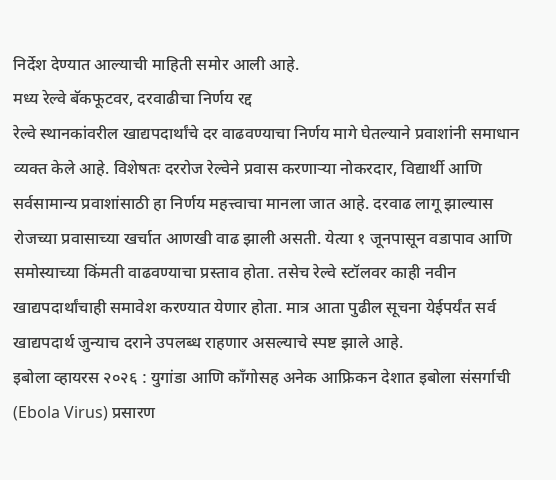निर्देश देण्यात आल्याची माहिती समोर आली आहे.
मध्य रेल्वे बॅकफूटवर, दरवाढीचा निर्णय रद्द
रेल्वे स्थानकांवरील खाद्यपदार्थांचे दर वाढवण्याचा निर्णय मागे घेतल्याने प्रवाशांनी समाधान व्यक्त केले आहे. विशेषतः दररोज रेल्वेने प्रवास करणाऱ्या नोकरदार, विद्यार्थी आणि सर्वसामान्य प्रवाशांसाठी हा निर्णय महत्त्वाचा मानला जात आहे. दरवाढ लागू झाल्यास रोजच्या प्रवासाच्या खर्चात आणखी वाढ झाली असती. येत्या १ जूनपासून वडापाव आणि समोस्याच्या किंमती वाढवण्याचा प्रस्ताव होता. तसेच रेल्वे स्टॉलवर काही नवीन खाद्यपदार्थांचाही समावेश करण्यात येणार होता. मात्र आता पुढील सूचना येईपर्यंत सर्व खाद्यपदार्थ जुन्याच दराने उपलब्ध राहणार असल्याचे स्पष्ट झाले आहे.
इबोला व्हायरस २०२६ : युगांडा आणि काँगोसह अनेक आफ्रिकन देशात इबोला संसर्गाची (Ebola Virus) प्रसारण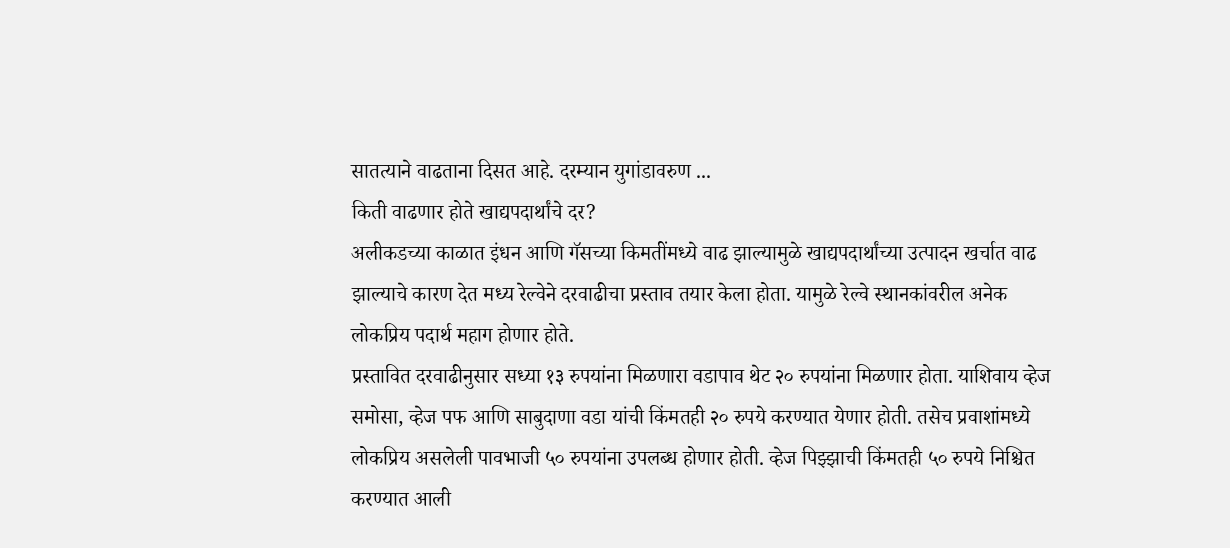सातत्याने वाढताना दिसत आहे. दरम्यान युगांडावरुण ...
किती वाढणार होते खाद्यपदार्थांचे दर?
अलीकडच्या काळात इंधन आणि गॅसच्या किमतींमध्ये वाढ झाल्यामुळे खाद्यपदार्थांच्या उत्पादन खर्चात वाढ झाल्याचे कारण देत मध्य रेल्वेने दरवाढीचा प्रस्ताव तयार केला होता. यामुळे रेल्वे स्थानकांवरील अनेक लोकप्रिय पदार्थ महाग होणार होते.
प्रस्तावित दरवाढीनुसार सध्या १३ रुपयांना मिळणारा वडापाव थेट २० रुपयांना मिळणार होता. याशिवाय व्हेज समोसा, व्हेज पफ आणि साबुदाणा वडा यांची किंमतही २० रुपये करण्यात येणार होती. तसेच प्रवाशांमध्ये लोकप्रिय असलेली पावभाजी ५० रुपयांना उपलब्ध होणार होती. व्हेज पिझ्झाची किंमतही ५० रुपये निश्चित करण्यात आली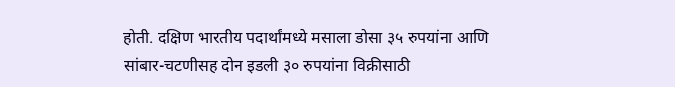होती. दक्षिण भारतीय पदार्थांमध्ये मसाला डोसा ३५ रुपयांना आणि सांबार-चटणीसह दोन इडली ३० रुपयांना विक्रीसाठी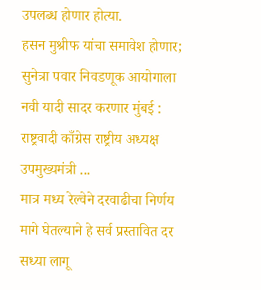उपलब्ध होणार होत्या.
हसन मुश्रीफ यांचा समावेश होणार; सुनेत्रा पवार निवडणूक आयोगाला नवी यादी सादर करणार मुंबई : राष्ट्रवादी काँग्रेस राष्ट्रीय अध्यक्ष उपमुख्यमंत्री ...
मात्र मध्य रेल्वेने दरवाढीचा निर्णय मागे घेतल्याने हे सर्व प्रस्तावित दर सध्या लागू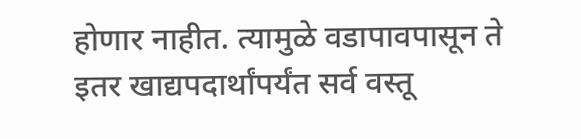होणार नाहीत. त्यामुळे वडापावपासून ते इतर खाद्यपदार्थांपर्यंत सर्व वस्तू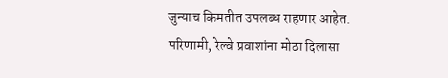जुन्याच किमतीत उपलब्ध राहणार आहेत. परिणामी, रेल्वे प्रवाशांना मोठा दिलासा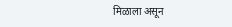मिळाला असून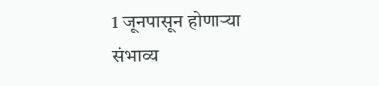1 जूनपासून होणाऱ्या संभाव्य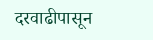दरवाढीपासून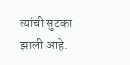त्यांची सुटका झाली आहे.